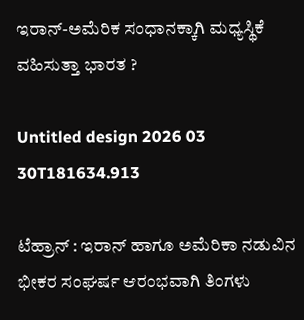ಇರಾನ್-ಅಮೆರಿಕ ಸಂಧಾನಕ್ಕಾಗಿ ಮಧ್ಯಸ್ಥಿಕೆ ವಹಿಸುತ್ತಾ ಭಾರತ ?

Untitled design 2026 03 30T181634.913

ಟೆಹ್ರಾನ್‌ : ಇರಾನ್ ಹಾಗೂ ಅಮೆರಿಕಾ ನಡುವಿನ ಭೀಕರ ಸಂಘರ್ಷ ಆರಂಭವಾಗಿ ತಿಂಗಳು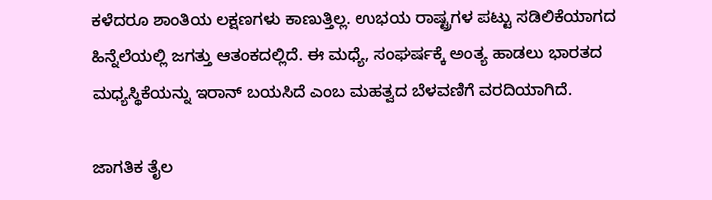ಕಳೆದರೂ ಶಾಂತಿಯ ಲಕ್ಷಣಗಳು ಕಾಣುತ್ತಿಲ್ಲ. ಉಭಯ ರಾಷ್ಟ್ರಗಳ ಪಟ್ಟು ಸಡಿಲಿಕೆಯಾಗದ ಹಿನ್ನೆಲೆಯಲ್ಲಿ ಜಗತ್ತು ಆತಂಕದಲ್ಲಿದೆ. ಈ ಮಧ್ಯೆ, ಸಂಘರ್ಷಕ್ಕೆ ಅಂತ್ಯ ಹಾಡಲು ಭಾರತದ ಮಧ್ಯಸ್ಥಿಕೆಯನ್ನು ಇರಾನ್ ಬಯಸಿದೆ ಎಂಬ ಮಹತ್ವದ ಬೆಳವಣಿಗೆ ವರದಿಯಾಗಿದೆ.

ಜಾಗತಿಕ ತೈಲ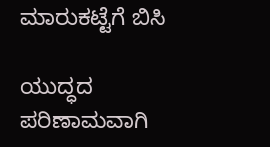ಮಾರುಕಟ್ಟೆಗೆ ಬಿಸಿ

ಯುದ್ಧದ ಪರಿಣಾಮವಾಗಿ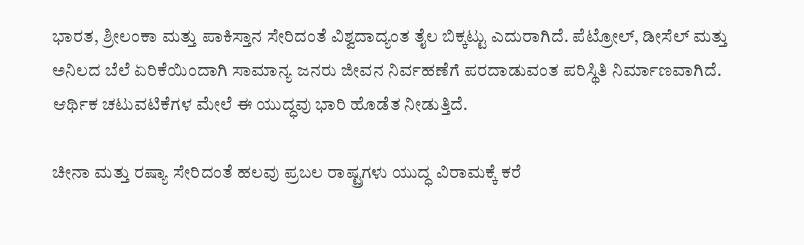ಭಾರತ, ಶ್ರೀಲಂಕಾ ಮತ್ತು ಪಾಕಿಸ್ತಾನ ಸೇರಿದಂತೆ ವಿಶ್ವದಾದ್ಯಂತ ತೈಲ ಬಿಕ್ಕಟ್ಟು ಎದುರಾಗಿದೆ. ಪೆಟ್ರೋಲ್, ಡೀಸೆಲ್ ಮತ್ತು ಅನಿಲದ ಬೆಲೆ ಏರಿಕೆಯಿಂದಾಗಿ ಸಾಮಾನ್ಯ ಜನರು ಜೀವನ ನಿರ್ವಹಣೆಗೆ ಪರದಾಡುವಂತ ಪರಿಸ್ಥಿತಿ ನಿರ್ಮಾಣವಾಗಿದೆ. ಆರ್ಥಿಕ ಚಟುವಟಿಕೆಗಳ ಮೇಲೆ ಈ ಯುದ್ಧವು ಭಾರಿ ಹೊಡೆತ ನೀಡುತ್ತಿದೆ.

ಚೀನಾ ಮತ್ತು ರಷ್ಯಾ ಸೇರಿದಂತೆ ಹಲವು ಪ್ರಬಲ ರಾಷ್ಟ್ರಗಳು ಯುದ್ಧ ವಿರಾಮಕ್ಕೆ ಕರೆ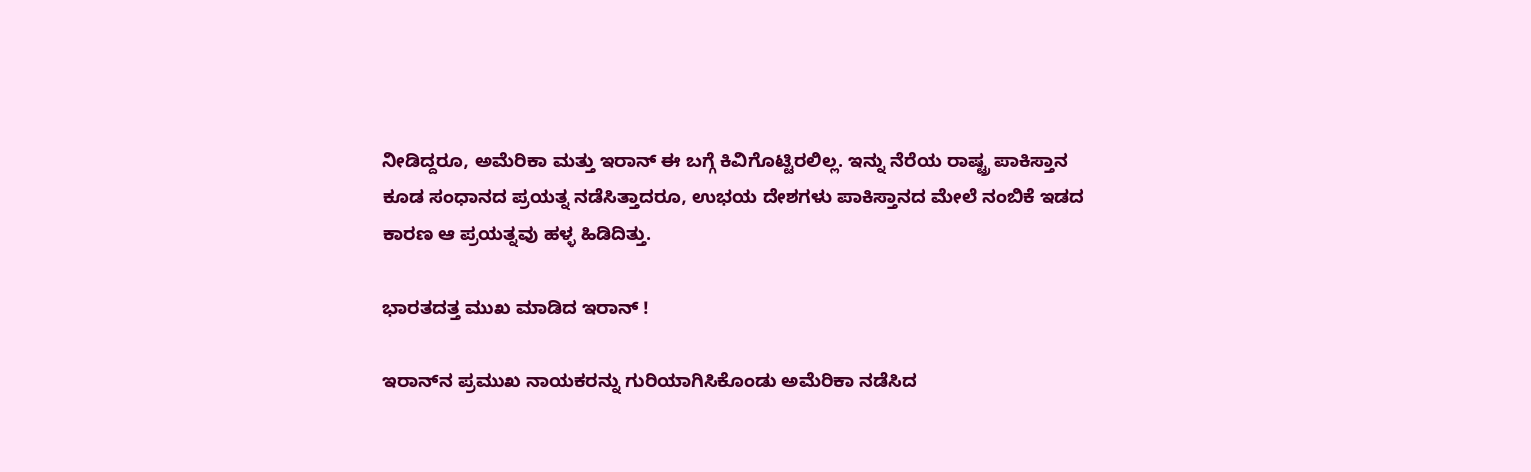ನೀಡಿದ್ದರೂ, ಅಮೆರಿಕಾ ಮತ್ತು ಇರಾನ್ ಈ ಬಗ್ಗೆ ಕಿವಿಗೊಟ್ಟಿರಲಿಲ್ಲ. ಇನ್ನು ನೆರೆಯ ರಾಷ್ಟ್ರ ಪಾಕಿಸ್ತಾನ ಕೂಡ ಸಂಧಾನದ ಪ್ರಯತ್ನ ನಡೆಸಿತ್ತಾದರೂ, ಉಭಯ ದೇಶಗಳು ಪಾಕಿಸ್ತಾನದ ಮೇಲೆ ನಂಬಿಕೆ ಇಡದ ಕಾರಣ ಆ ಪ್ರಯತ್ನವು ಹಳ್ಳ ಹಿಡಿದಿತ್ತು.

ಭಾರತದತ್ತ ಮುಖ ಮಾಡಿದ ಇರಾನ್ !

ಇರಾನ್‌ನ ಪ್ರಮುಖ ನಾಯಕರನ್ನು ಗುರಿಯಾಗಿಸಿಕೊಂಡು ಅಮೆರಿಕಾ ನಡೆಸಿದ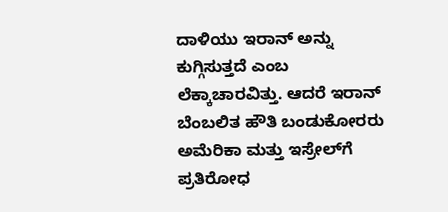ದಾಳಿಯು ಇರಾನ್ ಅನ್ನು ಕುಗ್ಗಿಸುತ್ತದೆ ಎಂಬ ಲೆಕ್ಕಾಚಾರವಿತ್ತು. ಆದರೆ ಇರಾನ್ ಬೆಂಬಲಿತ ಹೌತಿ ಬಂಡುಕೋರರು ಅಮೆರಿಕಾ ಮತ್ತು ಇಸ್ರೇಲ್‌ಗೆ ಪ್ರತಿರೋಧ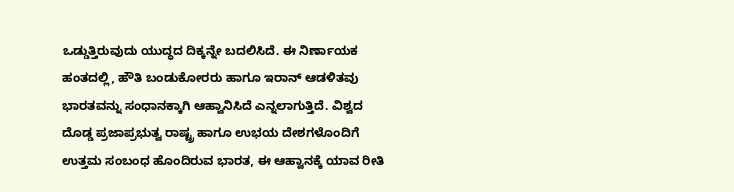ಒಡ್ಡುತ್ತಿರುವುದು ಯುದ್ಧದ ದಿಕ್ಕನ್ನೇ ಬದಲಿಸಿದೆ. ಈ ನಿರ್ಣಾಯಕ ಹಂತದಲ್ಲಿ, ಹೌತಿ ಬಂಡುಕೋರರು ಹಾಗೂ ಇರಾನ್ ಆಡಳಿತವು ಭಾರತವನ್ನು ಸಂಧಾನಕ್ಕಾಗಿ ಆಹ್ವಾನಿಸಿದೆ ಎನ್ನಲಾಗುತ್ತಿದೆ. ವಿಶ್ವದ ದೊಡ್ಡ ಪ್ರಜಾಪ್ರಭುತ್ವ ರಾಷ್ಟ್ರ ಹಾಗೂ ಉಭಯ ದೇಶಗಳೊಂದಿಗೆ ಉತ್ತಮ ಸಂಬಂಧ ಹೊಂದಿರುವ ಭಾರತ, ಈ ಆಹ್ವಾನಕ್ಕೆ ಯಾವ ರೀತಿ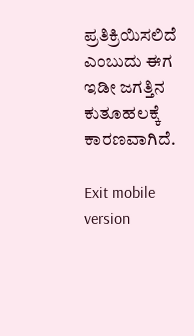ಪ್ರತಿಕ್ರಿಯಿಸಲಿದೆ ಎಂಬುದು ಈಗ ಇಡೀ ಜಗತ್ತಿನ ಕುತೂಹಲಕ್ಕೆ ಕಾರಣವಾಗಿದೆ.

Exit mobile version